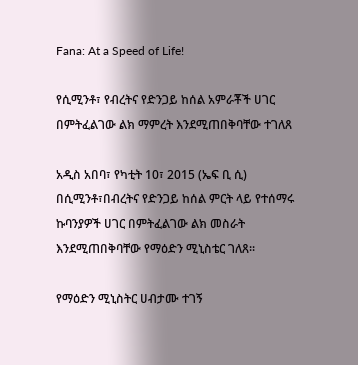Fana: At a Speed of Life!

የሲሚንቶ፣ የብረትና የድንጋይ ከሰል አምራቾች ሀገር በምትፈልገው ልክ ማምረት እንደሚጠበቅባቸው ተገለጸ

አዲስ አበባ፣ የካቲት 10፣ 2015 (ኤፍ ቢ ሲ) በሲሚንቶ፣በብረትና የድንጋይ ከሰል ምርት ላይ የተሰማሩ ኩባንያዎች ሀገር በምትፈልገው ልክ መስራት እንደሚጠበቅባቸው የማዕድን ሚኒስቴር ገለጸ፡፡

የማዕድን ሚኒስትር ሀብታሙ ተገኝ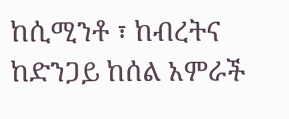ከሲሚንቶ ፣ ከብረትና ከድንጋይ ከሰል አምራች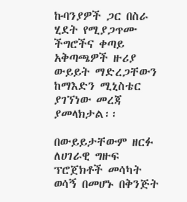ኩባንያዎች ጋር በስራ ሂደት የሚያጋጥሙ ችግሮችና ቀጣይ አቅጣጫዎች ዙሪያ ውይይት ማድረጋቸውን ከማእድን ሚኒስቴር ያገኘነው መረጃ ያመላክታል፡፡

በውይይታቸውም ዘርፉ ለሀገራዊ ግዙፍ ፕሮጀክቶች መሳካት ወሳኝ በመሆኑ በቅንጅት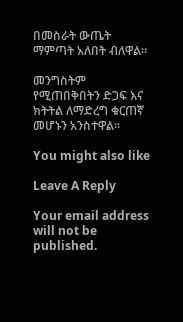በመስራት ውጤት ማምጣት አለበት ብለዋል፡፡

መንግስትም የሚጠበቅበትን ድጋፍ እና ክትትል ለማድረግ ቁርጠኛ መሆኑን አንስተዋል፡፡

You might also like

Leave A Reply

Your email address will not be published.